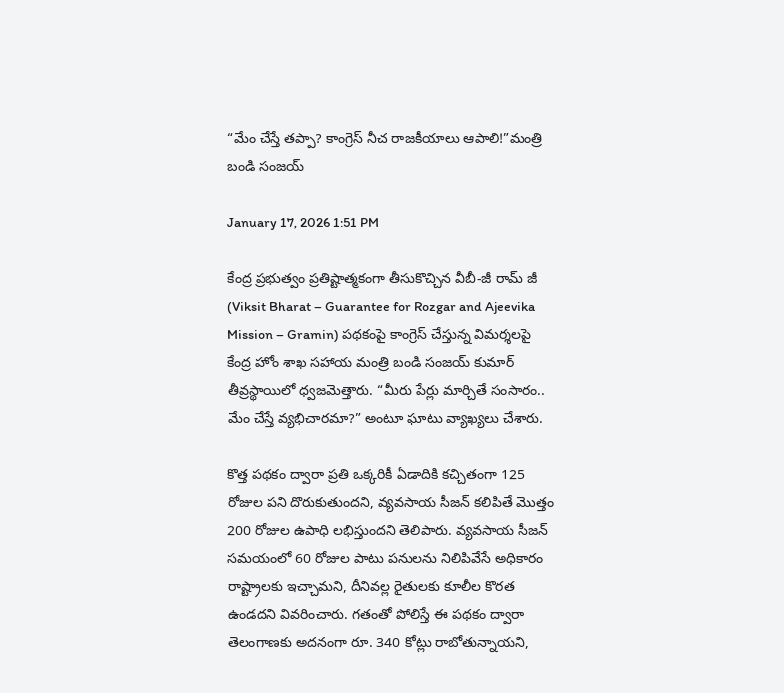“మేం చేస్తే తప్పా? కాంగ్రెస్ నీచ రాజకీయాలు ఆపాలి!”మంత్రి బండి సంజయ్

January 17, 2026 1:51 PM

కేంద్ర ప్రభుత్వం ప్రతిష్టాత్మకంగా తీసుకొచ్చిన వీబీ-జీ రామ్ జీ (Viksit Bharat – Guarantee for Rozgar and Ajeevika Mission – Gramin) పథకంపై కాంగ్రెస్ చేస్తున్న విమర్శలపై కేంద్ర హోం శాఖ సహాయ మంత్రి బండి సంజయ్ కుమార్ తీవ్రస్థాయిలో ధ్వజమెత్తారు. “మీరు పేర్లు మార్చితే సంసారం.. మేం చేస్తే వ్యభిచారమా?” అంటూ ఘాటు వ్యాఖ్యలు చేశారు.

కొత్త పథకం ద్వారా ప్రతి ఒక్కరికీ ఏడాదికి కచ్చితంగా 125 రోజుల పని దొరుకుతుందని, వ్యవసాయ సీజన్ కలిపితే మొత్తం 200 రోజుల ఉపాధి లభిస్తుందని తెలిపారు. వ్యవసాయ సీజన్ సమయంలో 60 రోజుల పాటు పనులను నిలిపివేసే అధికారం రాష్ట్రాలకు ఇచ్చామని, దీనివల్ల రైతులకు కూలీల కొరత ఉండదని వివరించారు. గతంతో పోలిస్తే ఈ పథకం ద్వారా తెలంగాణకు అదనంగా రూ. 340 కోట్లు రాబోతున్నాయని,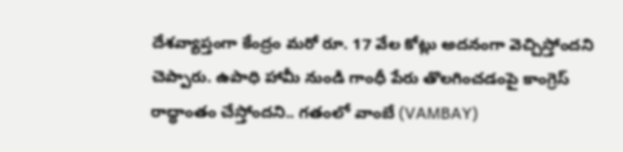దేశవ్యాప్తంగా కేంద్రం మరో రూ. 17 వేల కోట్లు అదనంగా వెచ్చిస్తోందని చెప్పారు. ఉపాధి హామీ నుండి గాంధీ పేరు తొలగించడంపై కాంగ్రెస్ రాద్ధాంతం చేస్తోందని.. గతంలో వాంబే (VAMBAY)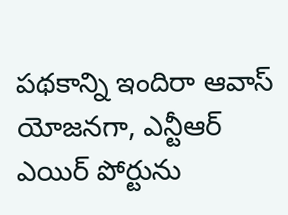పథకాన్ని ఇందిరా ఆవాస్ యోజనగా, ఎన్టీఆర్ ఎయిర్ పోర్టును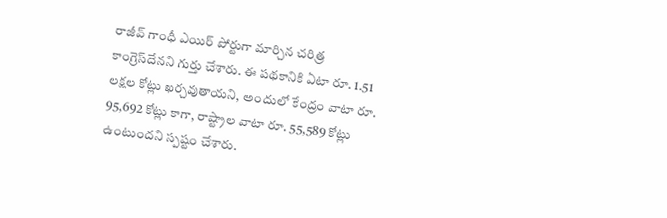రాజీవ్ గాంధీ ఎయిర్ పోర్టుగా మార్చిన చరిత్ర కాంగ్రెస్‌దేనని గుర్తు చేశారు. ఈ పథకానికి ఏటా రూ. 1.51 లక్షల కోట్లు ఖర్చవుతాయని, అందులో కేంద్రం వాటా రూ. 95,692 కోట్లు కాగా, రాష్ట్రాల వాటా రూ. 55,589 కోట్లు ఉంటుందని స్పష్టం చేశారు.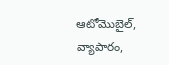ఆటోమొబైల్, వ్యాపారం,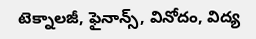టెక్నాలజీ, ఫైనాన్స్, వినోదం, విద్య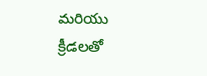మరియు క్రీడలతో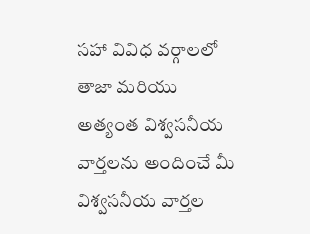సహా వివిధ వర్గాలలో తాజా మరియు అత్యంత విశ్వసనీయ వార్తలను అందించే మీ విశ్వసనీయ వార్తల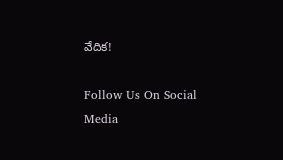వేదిక!

Follow Us On Social Media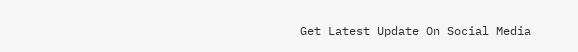Get Latest Update On Social Media